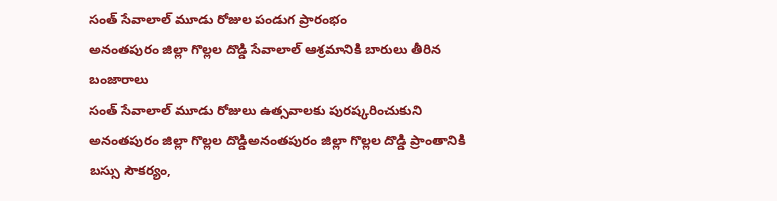సంత్ సేవాలాల్ మూడు రోజుల పండుగ ప్రారంభం
అనంతపురం జిల్లా గొల్లల దొడ్డి సేవాలాల్ ఆశ్రమానికి బారులు తీరిన బంజారాలు
సంత్ సేవాలాల్ మూడు రోజులు ఉత్సవాలకు పురష్కరించుకుని అనంతపురం జిల్లా గొల్లల దొడ్డిఅనంతపురం జిల్లా గొల్లల దొడ్డి ప్రాంతానికి బస్సు సౌకర్యం,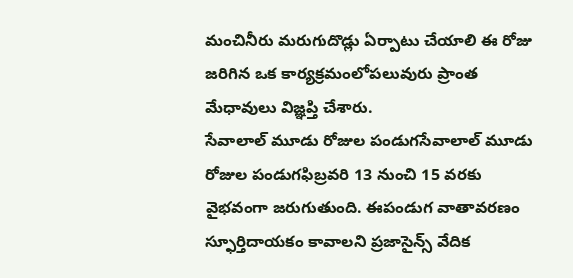మంచినీరు మరుగుదొడ్లు ఏర్పాటు చేయాలి ఈ రోజు జరిగిన ఒక కార్యక్రమంలోపలువురు ప్రాంత మేధావులు విజ్ఞప్తి చేశారు.
సేవాలాల్ మూడు రోజుల పండుగసేవాలాల్ మూడు రోజుల పండుగఫిబ్రవరి 13 నుంచి 15 వరకు వైభవంగా జరుగుతుంది. ఈపండుగ వాతావరణం స్ఫూర్తిదాయకం కావాలని ప్రజాసైన్స్ వేదిక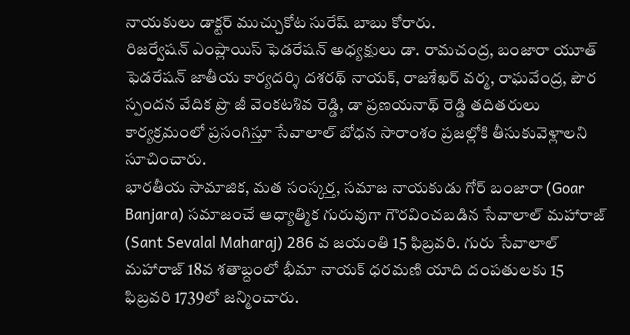నాయకులు డాక్టర్ ముచ్చుకోట సురేష్ బాబు కోరారు.
రిజర్వేషన్ ఎంప్లాయిస్ ఫెడరేషన్ అధ్యక్షులు డా. రామచంద్ర, బంజారా యూత్ ఫెడరేషన్ జాతీయ కార్యదర్శి దశరథ్ నాయక్, రాజశేఖర్ వర్మ, రాఘవేంద్ర, పౌర స్పందన వేదిక ప్రొ జీ వెంకటశివ రెడ్డి, డా ప్రణయనాథ్ రెడ్డి తదితరులు కార్యక్రమంలో ప్రసంగిస్తూ సేవాలాల్ బోధన సారాంశం ప్రజల్లోకి తీసుకువెళ్లాలని సూచించారు.
భారతీయ సామాజిక, మత సంస్కర్త, సమాజ నాయకుడు గోర్ బంజారా (Goar Banjara) సమాజంచే ఆధ్యాత్మిక గురువుగా గౌరవించబడిన సేవాలాల్ మహారాజ్ (Sant Sevalal Maharaj) 286 వ జయంతి 15 ఫిబ్రవరి. గురు సేవాలాల్ మహారాజ్ 18వ శతాబ్దంలో భీమా నాయక్ ధరమణి యాది దంపతులకు 15 ఫిబ్రవరి 1739లో జన్మించారు.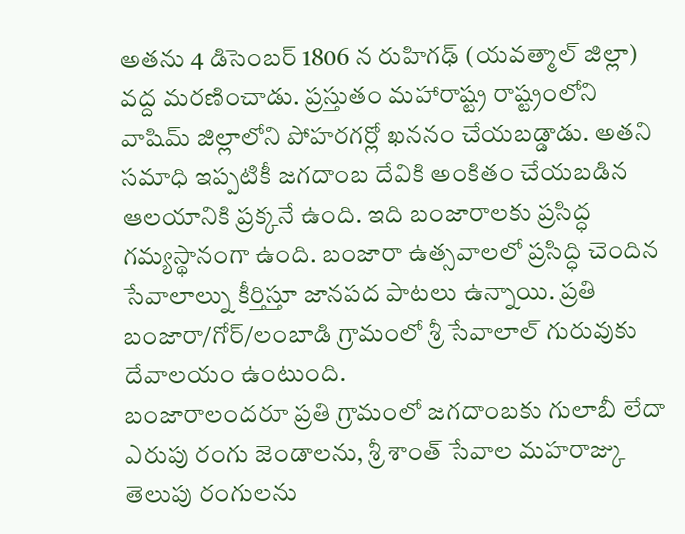అతను 4 డిసెంబర్ 1806 న రుహిగఢ్ (యవత్మాల్ జిల్లా) వద్ద మరణించాడు. ప్రస్తుతం మహారాష్ట్ర రాష్ట్రంలోని వాషిమ్ జిల్లాలోని పోహరగర్లో ఖననం చేయబడ్డాడు. అతని సమాధి ఇప్పటికీ జగదాంబ దేవికి అంకితం చేయబడిన ఆలయానికి ప్రక్కనే ఉంది. ఇది బంజారాలకు ప్రసిద్ధ గమ్యస్థానంగా ఉంది. బంజారా ఉత్సవాలలో ప్రసిద్ధి చెందిన సేవాలాల్ను కీర్తిస్తూ జానపద పాటలు ఉన్నాయి. ప్రతి బంజారా/గోర్/లంబాడి గ్రామంలో శ్రీ సేవాలాల్ గురువుకు దేవాలయం ఉంటుంది.
బంజారాలందరూ ప్రతి గ్రామంలో జగదాంబకు గులాబీ లేదా ఎరుపు రంగు జెండాలను, శ్రీ శాంత్ సేవాల మహరాజ్కు తెలుపు రంగులను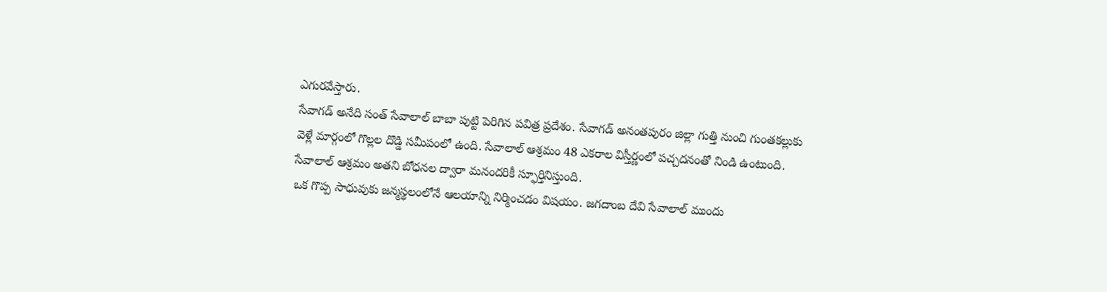ఎగురవేస్తారు.
సేవాగడ్ అనేది సంత్ సేవాలాల్ బాబా పుట్టి పెరిగిన పవిత్ర ప్రదేశం. సేవాగడ్ అనంతపురం జిల్లా గుత్తి నుంచి గుంతకల్లుకు వెళ్లే మార్గంలో గొల్లల దొడ్డి సమీపంలో ఉంది. సేవాలాల్ ఆశ్రమం 48 ఎకరాల విస్తీర్ణంలో పచ్చదనంతో నిండి ఉంటుంది. సేవాలాల్ ఆశ్రమం అతని బోధనల ద్వారా మనందరికీ స్ఫూర్తినిస్తుంది.
ఒక గొప్ప సాధువుకు జన్మస్థలంలోనే ఆలయాన్ని నిర్మించడం విషయం. జగదాంబ దేవి సేవాలాల్ ముందు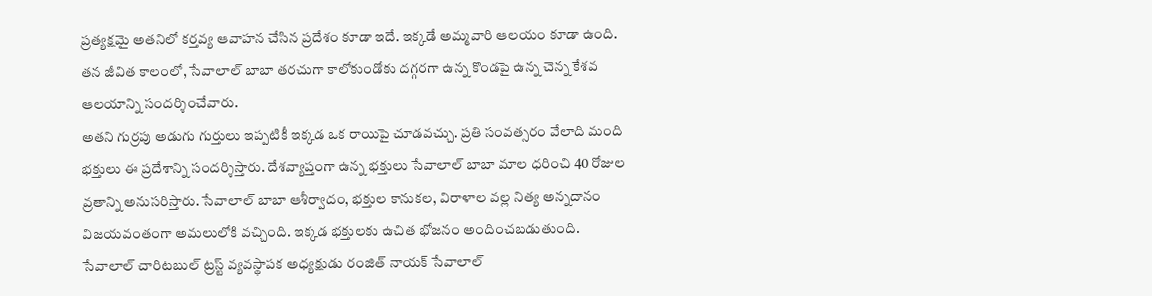ప్రత్యక్షమై అతనిలో కర్తవ్య ఆవాహన చేసిన ప్రదేశం కూడా ఇదే. ఇక్కడే అమ్మవారి ఆలయం కూడా ఉంది. తన జీవిత కాలంలో, సేవాలాల్ బాబా తరచుగా కాలోకుండోకు దగ్గరగా ఉన్న కొండపై ఉన్న చెన్న కేశవ ఆలయాన్ని సందర్శించేవారు.
అతని గుర్రపు అడుగు గుర్తులు ఇప్పటికీ ఇక్కడ ఒక రాయిపై చూడవచ్చు. ప్రతి సంవత్సరం వేలాది మంది భక్తులు ఈ ప్రదేశాన్ని సందర్శిస్తారు. దేశవ్యాప్తంగా ఉన్న భక్తులు సేవాలాల్ బాబా మాల ధరించి 40 రోజుల వ్రతాన్ని అనుసరిస్తారు. సేవాలాల్ బాబా ఆశీర్వాదం, భక్తుల కానుకల, విరాళాల వల్ల నిత్య అన్నదానం విజయవంతంగా అమలులోకి వచ్చింది. ఇక్కడ భక్తులకు ఉచిత భోజనం అందించబడుతుంది. సేవాలాల్ చారిటబుల్ ట్రస్ట్ వ్యవస్థాపక అధ్యక్షుడు రంజిత్ నాయక్ సేవాలాల్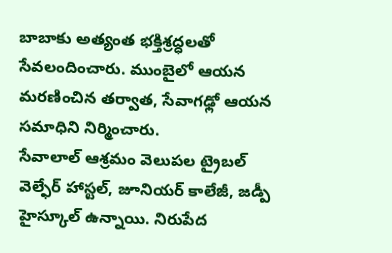బాబాకు అత్యంత భక్తిశ్రద్ధలతో సేవలందించారు. ముంబైలో ఆయన మరణించిన తర్వాత, సేవాగఢ్లో ఆయన సమాధిని నిర్మించారు.
సేవాలాల్ ఆశ్రమం వెలుపల ట్రైబల్ వెల్ఫేర్ హాస్టల్, జూనియర్ కాలేజీ, జడ్పీ హైస్కూల్ ఉన్నాయి. నిరుపేద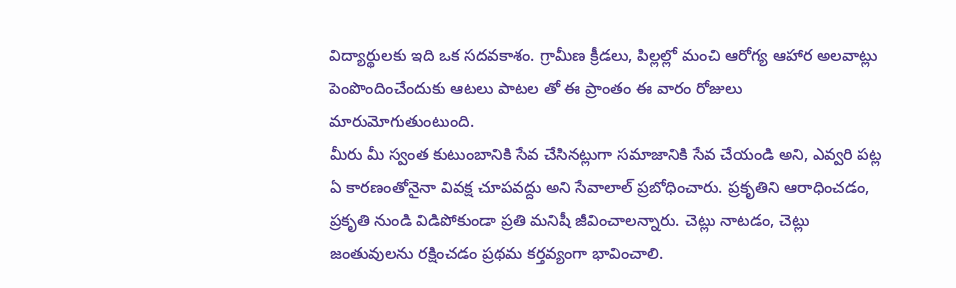విద్యార్థులకు ఇది ఒక సదవకాశం. గ్రామీణ క్రీడలు, పిల్లల్లో మంచి ఆరోగ్య ఆహార అలవాట్లు పెంపొందించేందుకు ఆటలు పాటల తో ఈ ప్రాంతం ఈ వారం రోజులు మారుమోగుతుంటుంది.
మీరు మీ స్వంత కుటుంబానికి సేవ చేసినట్లుగా సమాజానికి సేవ చేయండి అని, ఎవ్వరి పట్ల ఏ కారణంతోనైనా వివక్ష చూపవద్దు అని సేవాలాల్ ప్రబోధించారు. ప్రకృతిని ఆరాధించడం, ప్రకృతి నుండి విడిపోకుండా ప్రతి మనిషీ జీవించాలన్నారు. చెట్లు నాటడం, చెట్లు జంతువులను రక్షించడం ప్రథమ కర్తవ్యంగా భావించాలి.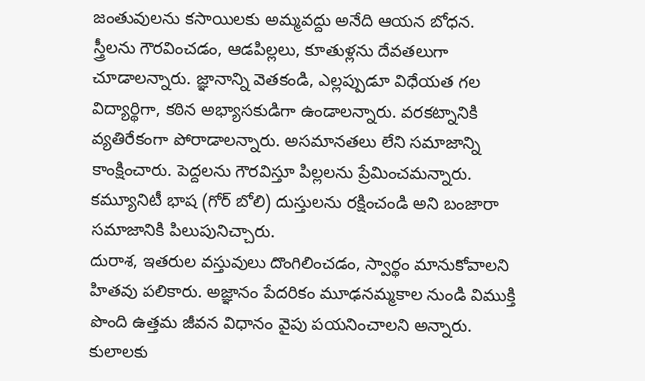జంతువులను కసాయిలకు అమ్మవద్దు అనేది ఆయన బోధన.
స్త్రీలను గౌరవించడం, ఆడపిల్లలు, కూతుళ్లను దేవతలుగా చూడాలన్నారు. జ్ఞానాన్ని వెతకండి, ఎల్లప్పుడూ విధేయత గల విద్యార్థిగా, కఠిన అభ్యాసకుడిగా ఉండాలన్నారు. వరకట్నానికి వ్యతిరేకంగా పోరాడాలన్నారు. అసమానతలు లేని సమాజాన్ని కాంక్షించారు. పెద్దలను గౌరవిస్తూ పిల్లలను ప్రేమించమన్నారు. కమ్యూనిటీ భాష (గోర్ బోలి) దుస్తులను రక్షించండి అని బంజారా సమాజానికి పిలుపునిచ్చారు.
దురాశ, ఇతరుల వస్తువులు దొంగిలించడం, స్వార్థం మానుకోవాలని హితవు పలికారు. అజ్ఞానం పేదరికం మూఢనమ్మకాల నుండి విముక్తి పొంది ఉత్తమ జీవన విధానం వైపు పయనించాలని అన్నారు.
కులాలకు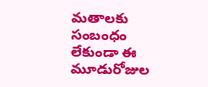మతాలకు సంబంధం లేకుండా ఈ మూడురోజుల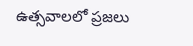ఉత్సవాలలో ప్రజలు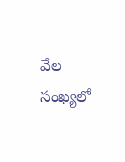వేల సంఖ్యలో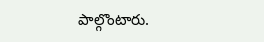పాల్గొంటారు.